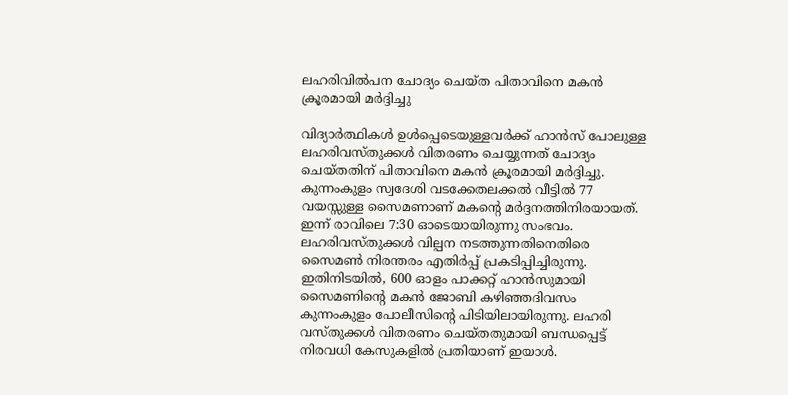ലഹരിവിൽപന ചോദ്യം ചെയ്ത പിതാവിനെ മകൻ ക്രൂരമായി മർദ്ദിച്ചു

വിദ്യാര്‍ത്ഥികള്‍ ഉള്‍പ്പെടെയുള്ളവര്‍ക്ക് ഹാന്‍സ് പോലുള്ള ലഹരിവസ്തുക്കള്‍ വിതരണം ചെയ്യുന്നത് ചോദ്യം ചെയ്തതിന് പിതാവിനെ മകന്‍ ക്രൂരമായി മര്‍ദ്ദിച്ചു. കുന്നംകുളം സ്വദേശി വടക്കേതലക്കല്‍ വീട്ടില്‍ 77 വയസ്സുള്ള സൈമണാണ് മകന്റെ മര്‍ദ്ദനത്തിനിരയായത്. ഇന്ന് രാവിലെ 7:30 ഓടെയായിരുന്നു സംഭവം. ലഹരിവസ്തുക്കള്‍ വില്പന നടത്തുന്നതിനെതിരെ സൈമണ്‍ നിരന്തരം എതിര്‍പ്പ് പ്രകടിപ്പിച്ചിരുന്നു. ഇതിനിടയില്‍, 600 ഓളം പാക്കറ്റ് ഹാന്‍സുമായി സൈമണിന്റെ മകന്‍ ജോബി കഴിഞ്ഞദിവസം കുന്നംകുളം പോലീസിന്റെ പിടിയിലായിരുന്നു. ലഹരി വസ്തുക്കള്‍ വിതരണം ചെയ്തതുമായി ബന്ധപ്പെട്ട് നിരവധി കേസുകളില്‍ പ്രതിയാണ് ഇയാള്‍.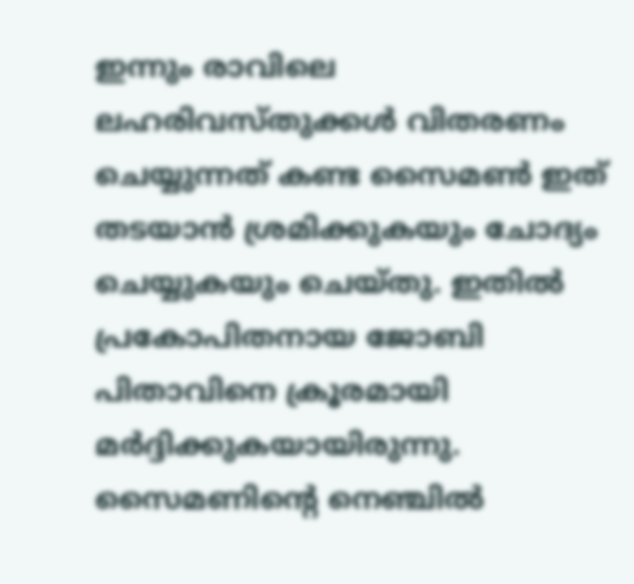ഇന്നും രാവിലെ ലഹരിവസ്തുക്കള്‍ വിതരണം ചെയ്യുന്നത് കണ്ട സൈമണ്‍ ഇത് തടയാന്‍ ശ്രമിക്കുകയും ചോദ്യം ചെയ്യുകയും ചെയ്തു. ഇതില്‍ പ്രകോപിതനായ ജോബി പിതാവിനെ ക്രൂരമായി മര്‍ദ്ദിക്കുകയായിരുന്നു. സൈമണിന്റെ നെഞ്ചില്‍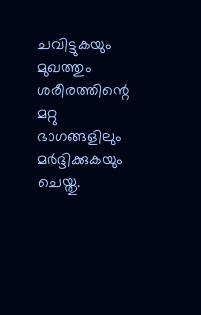ചവിട്ടുകയും മുഖത്തും ശരീരത്തിന്റെ മറ്റു ഭാഗങ്ങളിലും മര്‍ദ്ദിക്കുകയും ചെയ്തു.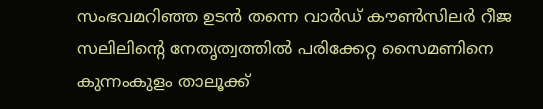സംഭവമറിഞ്ഞ ഉടന്‍ തന്നെ വാര്‍ഡ് കൗണ്‍സിലര്‍ റീജ സലിലിന്റെ നേതൃത്വത്തില്‍ പരിക്കേറ്റ സൈമണിനെ കുന്നംകുളം താലൂക്ക്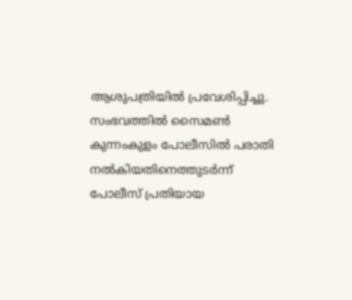ആശുപത്രിയില്‍ പ്രവേശിപ്പിച്ചു. സംഭവത്തില്‍ സൈമണ്‍ കുന്നംകുളം പോലീസില്‍ പരാതി നല്‍കിയതിനെത്തുടര്‍ന്ന് പോലീസ് പ്രതിയായ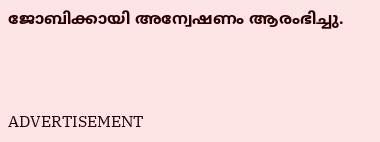ജോബിക്കായി അന്വേഷണം ആരംഭിച്ചു.



ADVERTISEMENT